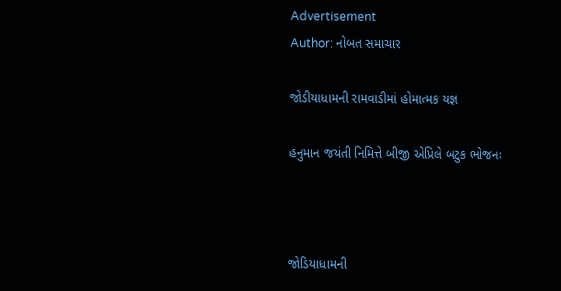Advertisement
Author: નોબત સમાચાર

જોડીયાધામની રામવાડીમાં હોમાત્મક યજ્ઞ

હનુમાન જયંતી નિમિત્તે બીજી એપ્રિલે બટુક ભોજનઃ



જોડિયાધામની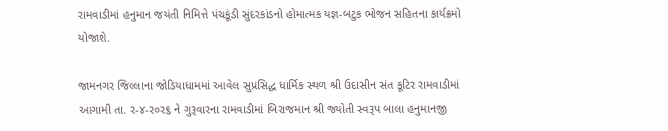રામવાડીમાં હનુમાન જયંતી નિમિત્તે પંચકૂંડી સુંદરકાંડનો હોમાત્મક યજ્ઞ-બટુક ભોજન સહિતના કાર્યક્રમો યોજાશે.

જામનગર જિલ્લાના જોડિયાધામમાં આવેલ સુપ્રસિદ્ધ ધાર્મિક સ્થળ શ્રી ઉદાસીન સંત કૂટિર રામવાડીમાં આગામી તા. ર-૪-ર૦ર૬ ને ગુરૂવારના રામવાડીમાં બિરાજમાન શ્રી જ્યોતી સ્વરૂપ બાલા હનુમાનજી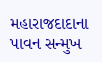મહારાજદાદાના પાવન સન્મુખ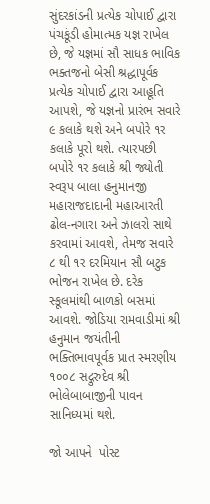સુંદરકાંડની પ્રત્યેક ચોપાઈ દ્વારા પંચકૂંડી હોમાત્મક યજ્ઞ રાખેલ છે, જે યજ્ઞમાં સૌ સાધક ભાવિક ભક્તજનો બેસી શ્રદ્ધાપૂર્વક પ્રત્યેક ચોપાઈ દ્વારા આહૂતિ આપશે, જે યજ્ઞનો પ્રારંભ સવારે ૯ કલાકે થશે અને બપોરે ૧ર કલાકે પૂરો થશે. ત્યારપછી બપોરે ૧ર કલાકે શ્રી જ્યોતી સ્વરૂપ બાલા હનુમાનજી મહારાજદાદાની મહાઆરતી ઢોલ-નગારા અને ઝાલરો સાથે કરવામાં આવશે, તેમજ સવારે ૮ થી ૧ર દરમિયાન સૌ બટુક ભોજન રાખેલ છે. દરેક સ્કૂલમાંથી બાળકો બસમાં આવશે. જોડિયા રામવાડીમાં શ્રી હનુમાન જયંતીની ભક્તિભાવપૂર્વક પ્રાત સ્મરણીય ૧૦૦૮ સદ્ગુરુદેવ શ્રી ભોલેબાબાજીની પાવન સાનિધ્યમાં થશે.

જો આપને  પોસ્ટ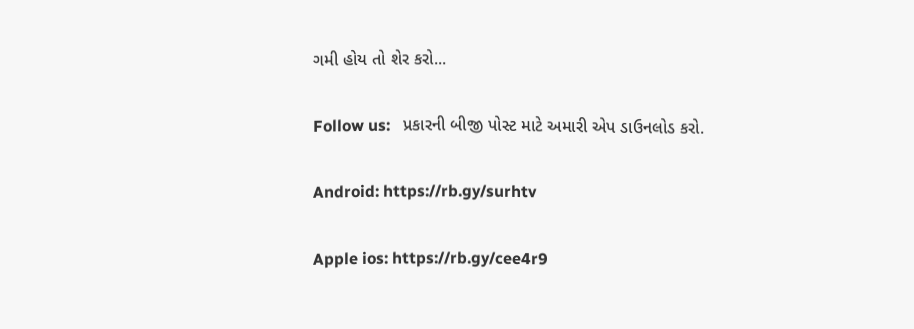ગમી હોય તો શેર કરો...

Follow us:   પ્રકારની બીજી પોસ્ટ માટે અમારી એપ ડાઉનલોડ કરો.

Android: https://rb.gy/surhtv

Apple ios: https://rb.gy/cee4r9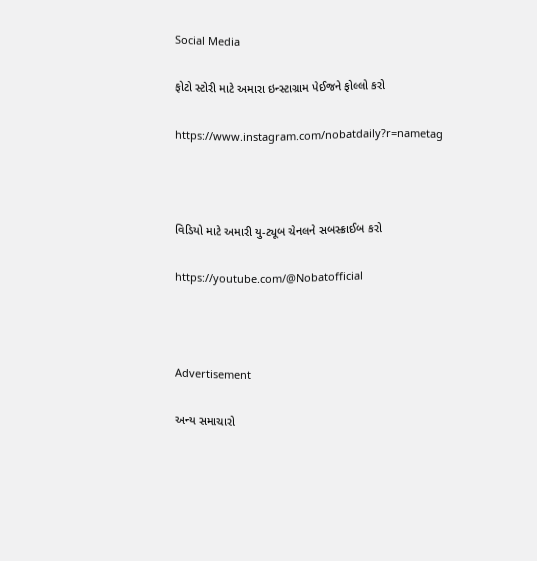Social Media

ફોટો સ્ટોરી માટે અમારા ઇન્સ્ટાગ્રામ પેઈજને ફોલ્લો કરો

https://www.instagram.com/nobatdaily?r=nametag



વિડિયો માટે અમારી યુ-ટ્યૂબ ચેનલને સબસ્ક્રાઈબ કરો

https://youtube.com/@Nobatofficial



Advertisement

અન્ય સમાચારો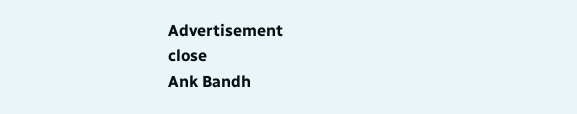Advertisement
close
Ank Bandh